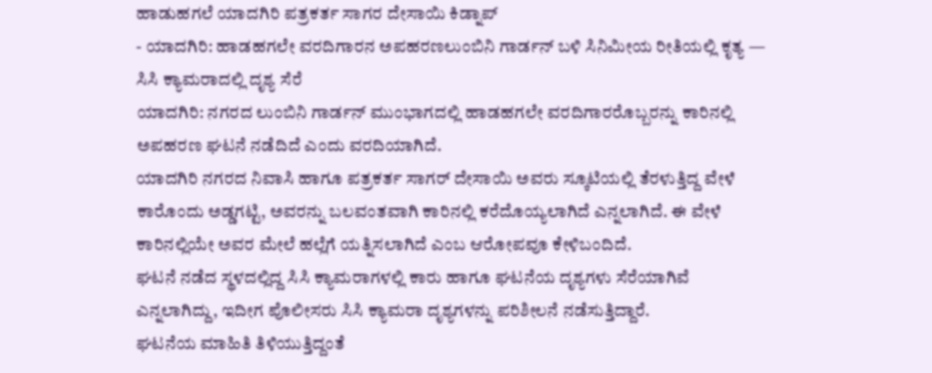ಹಾಡುಹಗಲೆ ಯಾದಗಿರಿ ಪತ್ರಕರ್ತ ಸಾಗರ ದೇಸಾಯಿ ಕಿಡ್ನಾಪ್
- ಯಾದಗಿರಿ: ಹಾಡಹಗಲೇ ವರದಿಗಾರನ ಅಪಹರಣಲುಂಬಿನಿ ಗಾರ್ಡನ್ ಬಳಿ ಸಿನಿಮೀಯ ರೀತಿಯಲ್ಲಿ ಕೃತ್ಯ — ಸಿಸಿ ಕ್ಯಾಮರಾದಲ್ಲಿ ದೃಶ್ಯ ಸೆರೆ
ಯಾದಗಿರಿ: ನಗರದ ಲುಂಬಿನಿ ಗಾರ್ಡನ್ ಮುಂಭಾಗದಲ್ಲಿ ಹಾಡಹಗಲೇ ವರದಿಗಾರರೊಬ್ಬರನ್ನು ಕಾರಿನಲ್ಲಿ ಅಪಹರಣ ಘಟನೆ ನಡೆದಿದೆ ಎಂದು ವರದಿಯಾಗಿದೆ.
ಯಾದಗಿರಿ ನಗರದ ನಿವಾಸಿ ಹಾಗೂ ಪತ್ರಕರ್ತ ಸಾಗರ್ ದೇಸಾಯಿ ಅವರು ಸ್ಕೂಟಿಯಲ್ಲಿ ತೆರಳುತ್ತಿದ್ದ ವೇಳೆ ಕಾರೊಂದು ಅಡ್ಡಗಟ್ಟಿ, ಅವರನ್ನು ಬಲವಂತವಾಗಿ ಕಾರಿನಲ್ಲಿ ಕರೆದೊಯ್ಯಲಾಗಿದೆ ಎನ್ನಲಾಗಿದೆ. ಈ ವೇಳೆ ಕಾರಿನಲ್ಲಿಯೇ ಅವರ ಮೇಲೆ ಹಲ್ಲೆಗೆ ಯತ್ನಿಸಲಾಗಿದೆ ಎಂಬ ಆರೋಪವೂ ಕೇಳಿಬಂದಿದೆ.
ಘಟನೆ ನಡೆದ ಸ್ಥಳದಲ್ಲಿದ್ದ ಸಿಸಿ ಕ್ಯಾಮರಾಗಳಲ್ಲಿ ಕಾರು ಹಾಗೂ ಘಟನೆಯ ದೃಶ್ಯಗಳು ಸೆರೆಯಾಗಿವೆ ಎನ್ನಲಾಗಿದ್ದು, ಇದೀಗ ಪೊಲೀಸರು ಸಿಸಿ ಕ್ಯಾಮರಾ ದೃಶ್ಯಗಳನ್ನು ಪರಿಶೀಲನೆ ನಡೆಸುತ್ತಿದ್ದಾರೆ.
ಘಟನೆಯ ಮಾಹಿತಿ ತಿಳಿಯುತ್ತಿದ್ದಂತೆ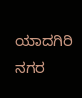ಯಾದಗಿರಿ ನಗರ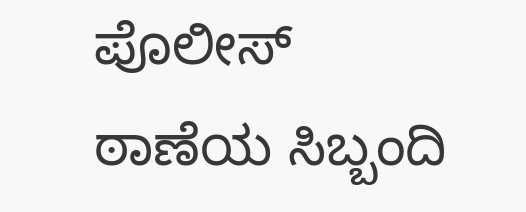ಪೊಲೀಸ್ ಠಾಣೆಯ ಸಿಬ್ಬಂದಿ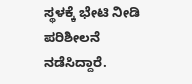ಸ್ಥಳಕ್ಕೆ ಭೇಟಿ ನೀಡಿ ಪರಿಶೀಲನೆ ನಡೆಸಿದ್ದಾರೆ.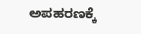ಅಪಹರಣಕ್ಕೆ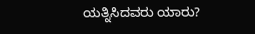ಯತ್ನಿಸಿದವರು ಯಾರು?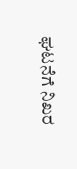ಘಟನೆಗೆ ನಿಖರ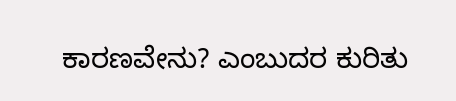ಕಾರಣವೇನು? ಎಂಬುದರ ಕುರಿತು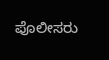ಪೊಲೀಸರು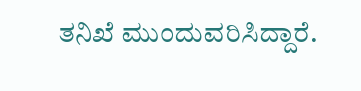ತನಿಖೆ ಮುಂದುವರಿಸಿದ್ದಾರೆ.